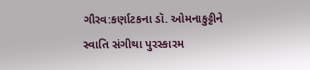ગૌરવ:કર્ણાટકના ડૉ. ઓમનાકુટ્ટીને સ્વાતિ સંગીથા પુરસ્કારમ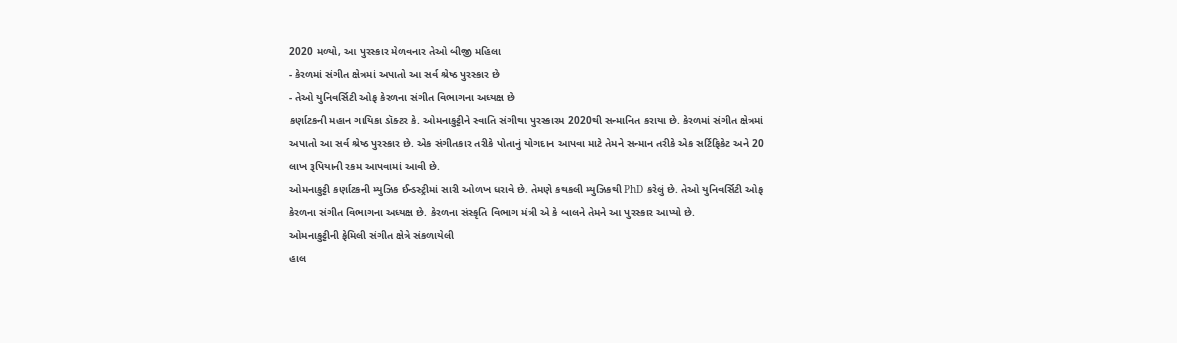2020 મળ્યો, આ પુરસ્કાર મેળવનાર તેઓ બીજી મહિલા
- કેરળમાં સંગીત ક્ષેત્રમાં અપાતો આ સર્વ શ્રેષ્ઠ પુરસ્કાર છે
- તેઓ યુનિવર્સિટી ઓફ કેરળના સંગીત વિભાગના અધ્યક્ષ છે
કર્ણાટકની મહાન ગાયિકા ડૉક્ટર કે. ઓમનાકુટ્ટીને સ્વાતિ સંગીથા પુરસ્કારમ 2020થી સન્માનિત કરાયા છે. કેરળમાં સંગીત ક્ષેત્રમાં અપાતો આ સર્વ શ્રેષ્ઠ પુરસ્કાર છે. એક સંગીતકાર તરીકે પોતાનું યોગદાન આપવા માટે તેમને સન્માન તરીકે એક સર્ટિફિકેટ અને 20 લાખ રૂપિયાની રકમ આપવામાં આવી છે.
ઓમનાકુટ્ટી કર્ણાટકની મ્યુઝિક ઈન્ડસ્ટ્રીમાં સારી ઓળખ ધરાવે છે. તેમણે કથકલી મ્યુઝિકથી PhD કરેલું છે. તેઓ યુનિવર્સિટી ઓફ કેરળના સંગીત વિભાગના અધ્યક્ષ છે. કેરળના સંસ્કૃતિ વિભાગ મંત્રી એ કે બાલને તેમને આ પુરસ્કાર આપ્યો છે.
ઓમનાકુટ્ટીની ફેમિલી સંગીત ક્ષેત્રે સંકળાયેલી
હાલ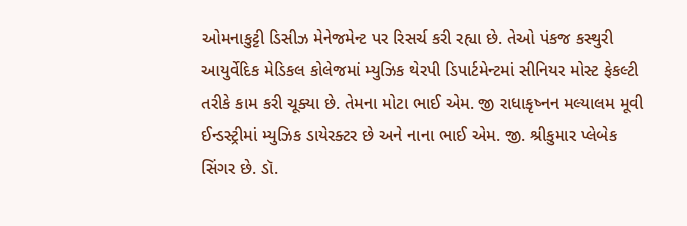ઓમનાકુટ્ટી ડિસીઝ મેનેજમેન્ટ પર રિસર્ચ કરી રહ્યા છે. તેઓ પંકજ કસ્થુરી આયુર્વેદિક મેડિકલ કોલેજમાં મ્યુઝિક થેરપી ડિપાર્ટમેન્ટમાં સીનિયર મોસ્ટ ફેકલ્ટી તરીકે કામ કરી ચૂક્યા છે. તેમના મોટા ભાઈ એમ. જી રાધાકૃષ્નન મલ્યાલમ મૂવી ઈન્ડસ્ટ્રીમાં મ્યુઝિક ડાયેરક્ટર છે અને નાના ભાઈ એમ. જી. શ્રીકુમાર પ્લેબેક સિંગર છે. ડૉ.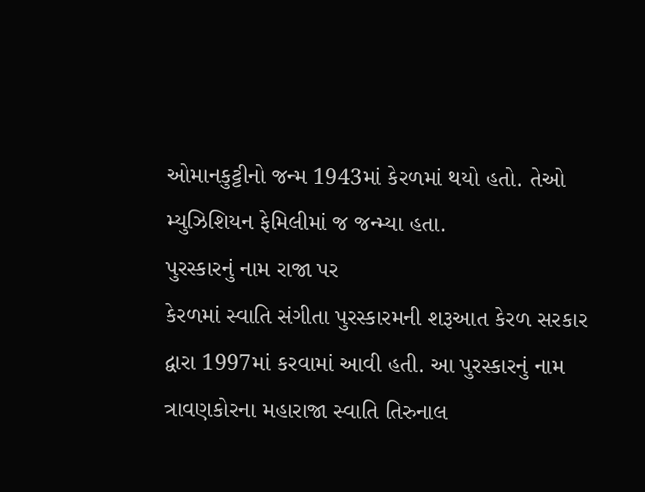ઓમાનકુટ્ટીનો જન્મ 1943માં કેરળમાં થયો હતો. તેઓ મ્યુઝિશિયન ફેમિલીમાં જ જન્મ્યા હતા.
પુરસ્કારનું નામ રાજા પર
કેરળમાં સ્વાતિ સંગીતા પુરસ્કારમની શરૂઆત કેરળ સરકાર દ્વારા 1997માં કરવામાં આવી હતી. આ પુરસ્કારનું નામ ત્રાવણકોરના મહારાજા સ્વાતિ તિરુનાલ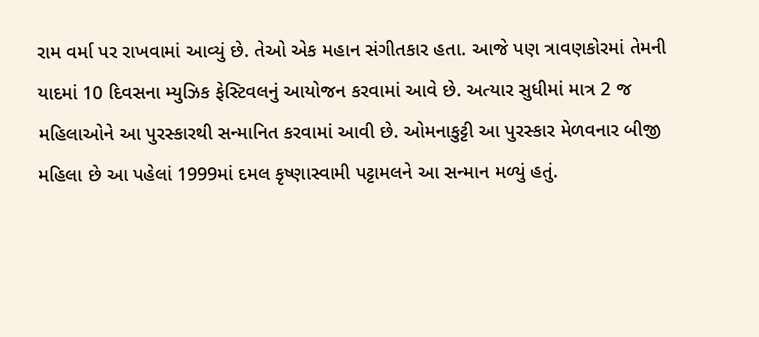રામ વર્મા પર રાખવામાં આવ્યું છે. તેઓ એક મહાન સંગીતકાર હતા. આજે પણ ત્રાવણકોરમાં તેમની યાદમાં 10 દિવસના મ્યુઝિક ફેસ્ટિવલનું આયોજન કરવામાં આવે છે. અત્યાર સુધીમાં માત્ર 2 જ મહિલાઓને આ પુરસ્કારથી સન્માનિત કરવામાં આવી છે. ઓમનાકુટ્ટી આ પુરસ્કાર મેળવનાર બીજી મહિલા છે આ પહેલાં 1999માં દમલ કૃષ્ણાસ્વામી પટ્ટામલને આ સન્માન મળ્યું હતું.